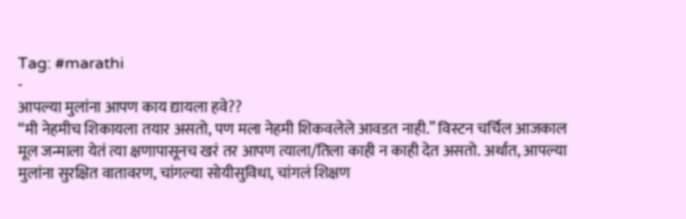Tag: #marathi
-
आपल्या मुलांना आपण काय द्यायला हवे??
“मी नेहमीच शिकायला तयार असतो, पण मला नेहमी शिकवलेले आवडत नाही.” विस्टन चर्चिल आजकाल मूल जन्माला येतं त्या क्षणापासूनच खरं तर आपण त्याला/तिला काही न काही देत असतो. अर्थात, आपल्या मुलांना सुरक्षित वातावरण, चांगल्या सोयीसुविधा, चांगलं शिक्षण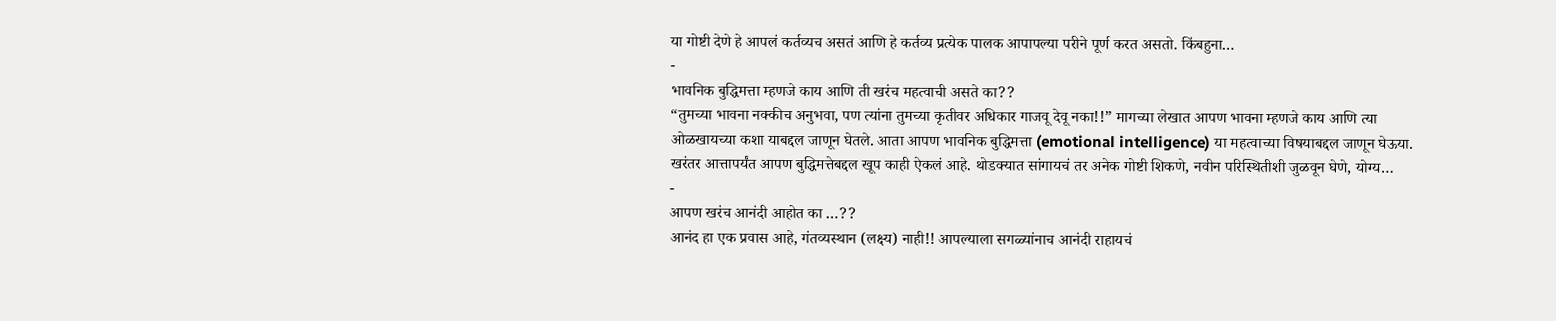या गोष्टी देणे हे आपलं कर्तव्यच असतं आणि हे कर्तव्य प्रत्येक पालक आपापल्या परीने पूर्ण करत असतो. किंबहुना…
-
भावनिक बुद्धिमत्ता म्हणजे काय आणि ती खरंच महत्वाची असते का??
“तुमच्या भावना नक्कीच अनुभवा, पण त्यांना तुमच्या कृतीवर अधिकार गाजवू देवू नका!!” मागच्या लेखात आपण भावना म्हणजे काय आणि त्या ओळखायच्या कशा याबद्दल जाणून घेतले. आता आपण भावनिक बुद्धिमत्ता (emotional intelligence) या महत्वाच्या विषयाबद्दल जाणून घेऊया. खरंतर आत्तापर्यंत आपण बुद्धिमत्तेबद्दल खूप काही ऐकलं आहे. थोडक्यात सांगायचं तर अनेक गोष्टी शिकणे, नवीन परिस्थितीशी जुळवून घेणे, योग्य…
-
आपण खरंच आनंदी आहोत का …??
आनंद हा एक प्रवास आहे, गंतव्यस्थान (लक्ष्य) नाही!! आपल्याला सगळ्यांनाच आनंदी राहायचं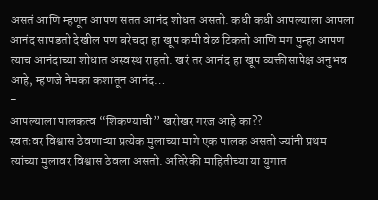असतं आणि म्हणून आपण सतत आनंद शोधत असतो. कधी कधी आपल्याला आपला आनंद सापडतो देखील पण बरेचदा हा खूप कमी वेळ टिकतो आणि मग पुन्हा आपण त्याच आनंदाच्या शोधात अस्वस्थ राहतो. खरं तर आनंद हा खूप व्यक्तीसापेक्ष अनुभव आहे, म्हणजे नेमका कशातून आनंद…
-
आपल्याला पालकत्व “शिकण्याची” खरोखर गरज आहे का??
स्वतःवर विश्वास ठेवणाऱ्या प्रत्येक मुलाच्या मागे एक पालक असतो ज्यांनी प्रथम त्यांच्या मुलावर विश्वास ठेवला असतो. अतिरेकी माहितीच्या या युगात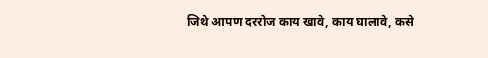जिथे आपण दररोज काय खावे, काय घालावे, कसे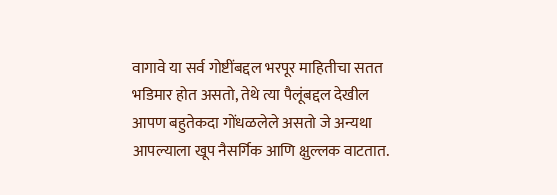वागावे या सर्व गोष्टींबद्दल भरपूर माहितीचा सतत भडिमार होत असतो, तेथे त्या पैलूंबद्दल देखील आपण बहुतेकदा गोंधळलेले असतो जे अन्यथा आपल्याला खूप नैसर्गिक आणि क्षुल्लक वाटतात.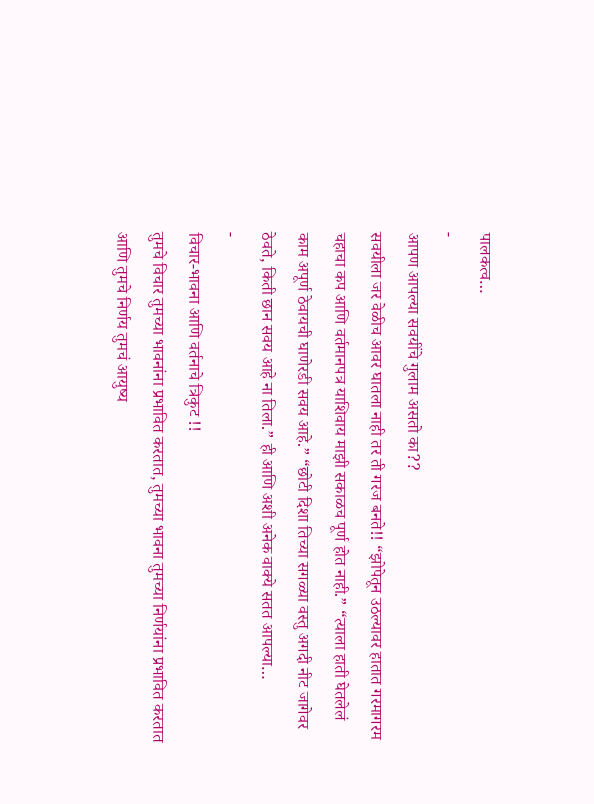पालकत्व…
-
आपण आपल्या सवयींचे गुलाम असतो का??
सवयीला जर वेळीच आवर घातला नाही तर ती गरज बनते!! “झोपेतून उठल्यावर हातात गरमागरम चहाचा कप आणि वर्तमानपत्र याशिवाय माझी सकाळच पूर्ण होत नाही.” “त्याला हाती घेतलेलं काम अपूर्ण ठेवायची घाणेरडी सवय आहे.” “छोटी दिशा तिच्या सगळ्या वस्तु अगदी नीट जागेवर ठेवते, किती छान सवय आहे ना तिला.” ही आणि अशी अनेक वाक्ये सतत आपल्या…
-
विचार-भावना आणि वर्तनाचे त्रिकुट !!
तुमचे विचार तुमच्या भावनांना प्रभावित करतात, तुमच्या भावना तुमच्या निर्णयांना प्रभावित करतात आणि तुमचे निर्णय तुमचं आयुष्य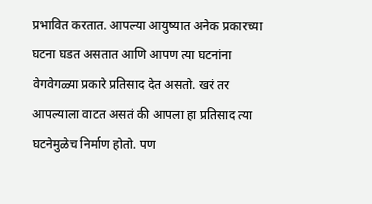प्रभावित करतात. आपल्या आयुष्यात अनेक प्रकारच्या घटना घडत असतात आणि आपण त्या घटनांना वेगवेगळ्या प्रकारे प्रतिसाद देत असतो. खरं तर आपल्याला वाटत असतं की आपला हा प्रतिसाद त्या घटनेमुळेच निर्माण होतो. पण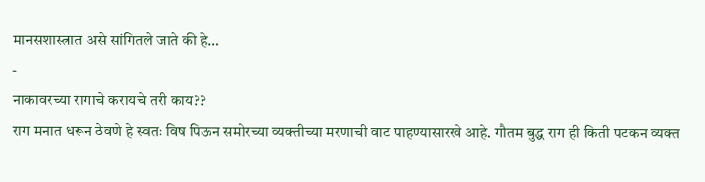मानसशास्त्रात असे सांगितले जाते की हे…
-
नाकावरच्या रागाचे करायचे तरी काय??
राग मनात धरून ठेवणे हे स्वतः विष पिऊन समोरच्या व्यक्तीच्या मरणाची वाट पाहण्यासारखे आहे. गौतम बुद्ध राग ही किती पटकन व्यक्त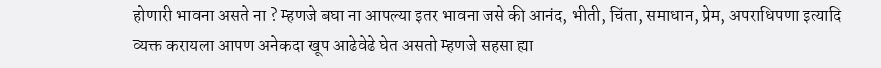होणारी भावना असते ना ? म्हणजे बघा ना आपल्या इतर भावना जसे की आनंद, भीती, चिंता, समाधान, प्रेम, अपराधिपणा इत्यादि व्यक्त करायला आपण अनेकदा खूप आढेवेढे घेत असतो म्हणजे सहसा ह्या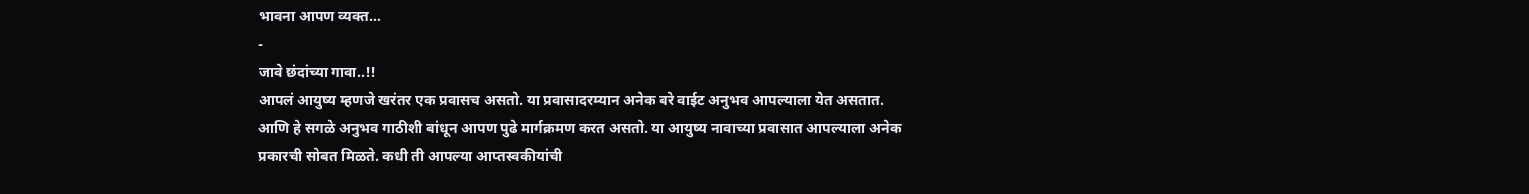भावना आपण व्यक्त…
-
जावे छंदांच्या गावा..!!
आपलं आयुष्य म्हणजे खरंतर एक प्रवासच असतो. या प्रवासादरम्यान अनेक बरे वाईट अनुभव आपल्याला येत असतात. आणि हे सगळे अनुभव गाठीशी बांधून आपण पुढे मार्गक्रमण करत असतो. या आयुष्य नावाच्या प्रवासात आपल्याला अनेक प्रकारची सोबत मिळते. कधी ती आपल्या आप्तस्वकीयांची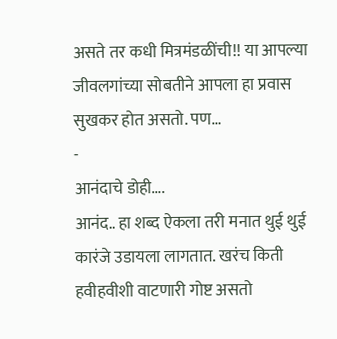असते तर कधी मित्रमंडळींची!! या आपल्या जीवलगांच्या सोबतीने आपला हा प्रवास सुखकर होत असतो. पण…
-
आनंदाचे डोही….
आनंद.. हा शब्द ऐकला तरी मनात थुई थुई कारंजे उडायला लागतात. खरंच किती हवीहवीशी वाटणारी गोष्ट असतो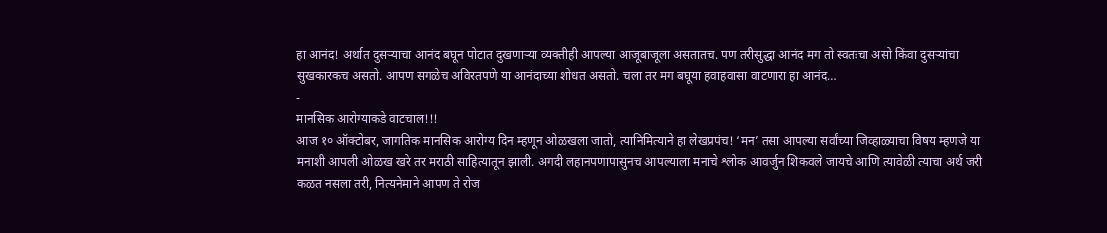हा आनंद! अर्थात दुसऱ्याचा आनंद बघून पोटात दुखणाऱ्या व्यक्तीही आपल्या आजूबाजूला असतातच. पण तरीसुद्धा आनंद मग तो स्वतःचा असो किंवा दुसऱ्यांचा सुखकारकच असतो. आपण सगळेच अविरतपणे या आनंदाच्या शोधत असतो. चला तर मग बघूया हवाहवासा वाटणारा हा आनंद…
-
मानसिक आरोग्याकडे वाटचाल!!!
आज १० ऑक्टोबर, जागतिक मानसिक आरोग्य दिन म्हणून ओळखला जातो, त्यानिमित्याने हा लेखप्रपंच! ‘मन’ तसा आपल्या सर्वांच्या जिव्हाळ्याचा विषय म्हणजे या मनाशी आपली ओळख खरे तर मराठी साहित्यातून झाली. अगदी लहानपणापासुनच आपल्याला मनाचे श्लोक आवर्जुन शिकवले जायचे आणि त्यावेळी त्याचा अर्थ जरी कळत नसला तरी, नित्यनेमाने आपण ते रोज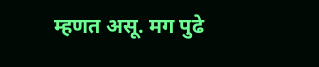म्हणत असू. मग पुढे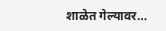शाळेत गेल्यावर…